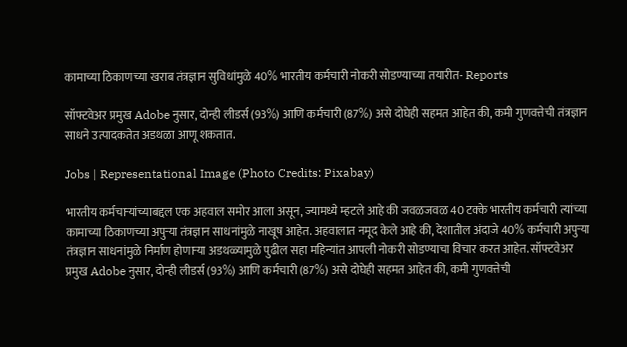कामाच्या ठिकाणच्या खराब तंत्रज्ञान सुविधांमुळे 40% भारतीय कर्मचारी नोकरी सोडण्याच्या तयारीत- Reports

सॉफ्टवेअर प्रमुख Adobe नुसार, दोन्ही लीडर्स (93%) आणि कर्मचारी (87%) असे दोघेही सहमत आहेत की, कमी गुणवत्तेची तंत्रज्ञान साधने उत्पादकतेत अडथळा आणू शकतात.

Jobs | Representational Image (Photo Credits: Pixabay)

भारतीय कर्मचाऱ्यांच्याबद्दल एक अहवाल समोर आला असून, ज्यामध्ये म्हटले आहे की जवळजवळ 40 टक्के भारतीय कर्मचारी त्यांच्या कामाच्या ठिकाणच्या अपुऱ्या तंत्रज्ञान साधनांमुळे नाखूष आहेत. अहवालात नमूद केले आहे की, देशातील अंदाजे 40% कर्मचारी अपुऱ्या तंत्रज्ञान साधनांमुळे निर्माण होणाऱ्या अडथळ्यामुळे पुढील सहा महिन्यांत आपली नोकरी सोडण्याचा विचार करत आहेत. सॉफ्टवेअर प्रमुख Adobe नुसार, दोन्ही लीडर्स (93%) आणि कर्मचारी (87%) असे दोघेही सहमत आहेत की, कमी गुणवत्तेची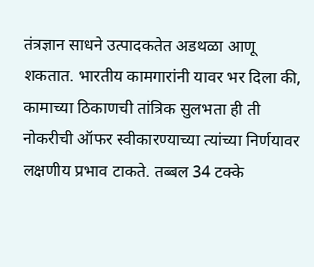तंत्रज्ञान साधने उत्पादकतेत अडथळा आणू शकतात. भारतीय कामगारांनी यावर भर दिला की, कामाच्या ठिकाणची तांत्रिक सुलभता ही ती नोकरीची ऑफर स्वीकारण्याच्या त्यांच्या निर्णयावर लक्षणीय प्रभाव टाकते. तब्बल 34 टक्के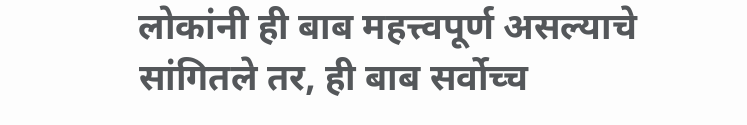लोकांनी ही बाब महत्त्वपूर्ण असल्याचे सांगितले तर, ही बाब सर्वोच्च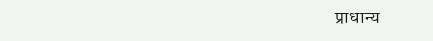प्राधान्य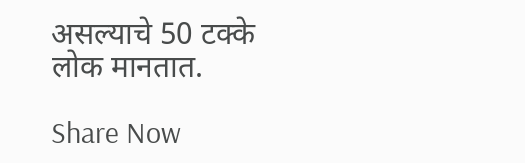असल्याचे 50 टक्के लोक मानतात.

Share Now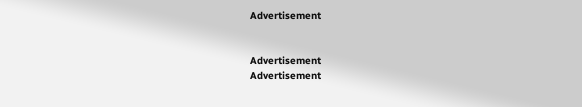Advertisement


Advertisement
Advertisement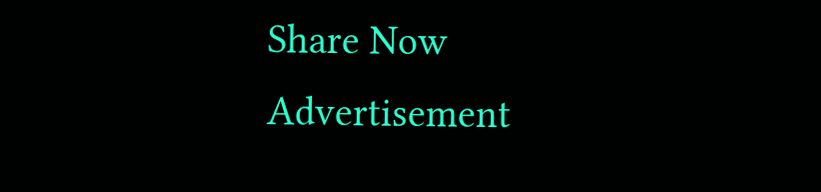Share Now
Advertisement